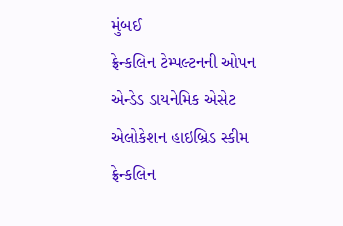મુંબઈ
ફ્રેન્કલિન ટેમ્પલ્ટનની ઓપન એન્ડેડ ડાયનેમિક એસેટ એલોકેશન હાઇબ્રિડ સ્કીમ ફ્રેન્કલિન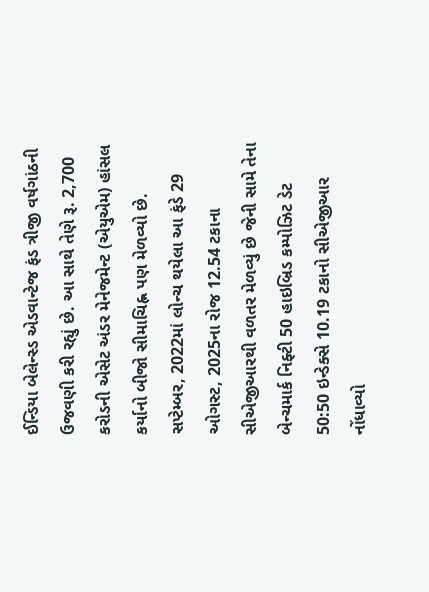ઈન્ડિયા બેલેન્સ્ડ એડવાન્ટેજ ફંડ ત્રીજી વર્ષગાંઠની ઉજવણી કરી રહ્યું છે. આ સાથે તેણે રૂ. 2,700 કરોડની એસેટ અંડર મેનેજમેન્ટ (એયુએમ) હાંસલ કર્યાનો બીજો સીમાચિહ્ન પણ મેળવ્યો છે.
સપ્ટેમ્બર, 2022માં લોન્ચ થયેલા આ ફંડે 29 ઓગસ્ટ, 2025ના રોજ 12.54 ટકાના સીએજીઆરથી વળતર મેળવ્યું છે જેની સામે તેના બેન્ચમાર્ક નિફ્ટી 50 હાઇબ્રિડ કમ્પોઝિટ ડેટ 50:50 ઇન્ડેક્સે 10.19 ટકાનો સીએજીઆર નોંધાવ્યો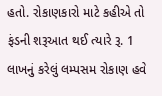હતો. રોકાણકારો માટે કહીએ તો ફંડની શરૂઆત થઈ ત્યારે રૂ. 1 લાખનું કરેલું લમ્પસમ રોકાણ હવે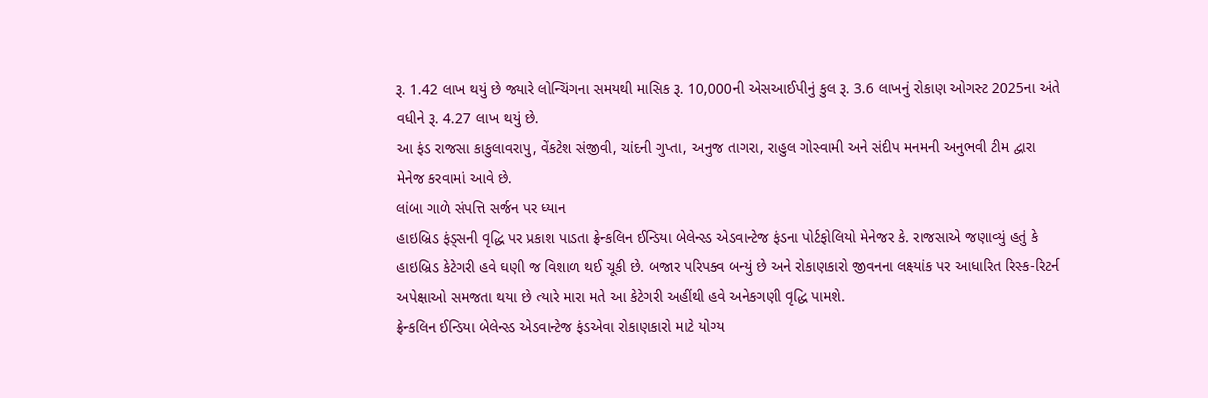રૂ. 1.42 લાખ થયું છે જ્યારે લોન્ચિંગના સમયથી માસિક રૂ. 10,000ની એસઆઈપીનું કુલ રૂ. 3.6 લાખનું રોકાણ ઓગસ્ટ 2025ના અંતે વધીને રૂ. 4.27 લાખ થયું છે.
આ ફંડ રાજસા કાકુલાવરાપુ, વેંકટેશ સંજીવી, ચાંદની ગુપ્તા, અનુજ તાગરા, રાહુલ ગોસ્વામી અને સંદીપ મનમની અનુભવી ટીમ દ્વારા મેનેજ કરવામાં આવે છે.
લાંબા ગાળે સંપત્તિ સર્જન પર ધ્યાન
હાઇબ્રિડ ફંડ્સની વૃદ્ધિ પર પ્રકાશ પાડતા ફ્રેન્કલિન ઈન્ડિયા બેલેન્સ્ડ એડવાન્ટેજ ફંડના પોર્ટફોલિયો મેનેજર કે. રાજસાએ જણાવ્યું હતું કે હાઇબ્રિડ કેટેગરી હવે ઘણી જ વિશાળ થઈ ચૂકી છે. બજાર પરિપક્વ બન્યું છે અને રોકાણકારો જીવનના લક્ષ્યાંક પર આધારિત રિસ્ક-રિટર્ન અપેક્ષાઓ સમજતા થયા છે ત્યારે મારા મતે આ કેટેગરી અહીંથી હવે અનેકગણી વૃદ્ધિ પામશે.
ફ્રેન્કલિન ઈન્ડિયા બેલેન્સ્ડ એડવાન્ટેજ ફંડએવા રોકાણકારો માટે યોગ્ય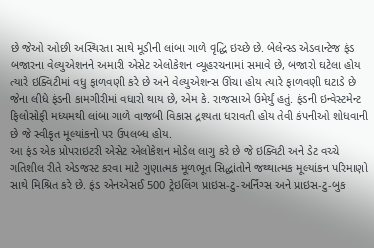છે જેઓ ઓછી અસ્થિરતા સાથે મૂડીની લાંબા ગાળે વૃદ્ધિ ઇચ્છે છે. બેલેન્સ્ડ એડવાન્ટેજ ફંડ બજારના વેલ્યુએશનને અમારી એસેટ એલોકેશન વ્યૂહરચનામાં સમાવે છે, બજારો ઘટેલા હોય ત્યારે ઇક્વિટીમાં વધુ ફાળવણી કરે છે અને વેલ્યુએશન્સ ઊંચા હોય ત્યારે ફાળવણી ઘટાડે છે જેના લીધે ફંડની કામગીરીમાં વધારો થાય છે, એમ કે. રાજસાએ ઉમેર્યું હતું. ફંડની ઇન્વેસ્ટમેન્ટ ફિલોસોફી મધ્યમથી લાંબા ગાળે વાજબી વિકાસ દ્રશ્યતા ધરાવતી હોય તેવી કંપનીઓ શોધવાની છે જે સ્વીકૃત મૂલ્યાંકનો પર ઉપલબ્ધ હોય.
આ ફંડ એક પ્રોપરાઇટરી એસેટ એલોકેશન મોડેલ લાગુ કરે છે જે ઇક્વિટી અને ડેટ વચ્ચે ગતિશીલ રીતે એડજસ્ટ કરવા માટે ગુણાત્મક મૂળભૂત સિદ્ધાંતોને જથ્થાત્મક મૂલ્યાંકન પરિમાણો સાથે મિશ્રિત કરે છે. ફંડ એનએસઈ 500 ટ્રેઇલિંગ પ્રાઇસ-ટુ-અર્નિંગ્સ અને પ્રાઇસ-ટુ-બુક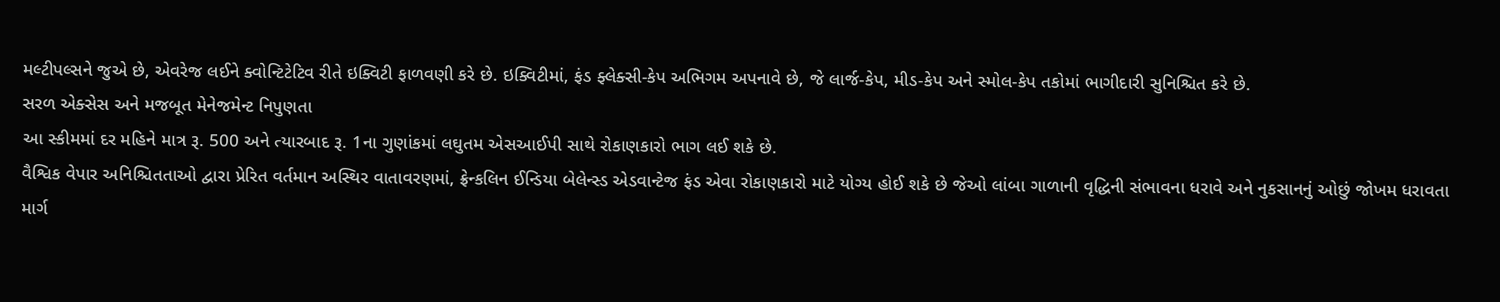મલ્ટીપલ્સને જુએ છે, એવરેજ લઈને ક્વોન્ટિટેટિવ રીતે ઇક્વિટી ફાળવણી કરે છે. ઇક્વિટીમાં, ફંડ ફ્લેક્સી-કેપ અભિગમ અપનાવે છે, જે લાર્જ-કેપ, મીડ-કેપ અને સ્મોલ-કેપ તકોમાં ભાગીદારી સુનિશ્ચિત કરે છે.
સરળ એક્સેસ અને મજબૂત મેનેજમેન્ટ નિપુણતા
આ સ્કીમમાં દર મહિને માત્ર રૂ. 500 અને ત્યારબાદ રૂ. 1ના ગુણાંકમાં લઘુતમ એસઆઈપી સાથે રોકાણકારો ભાગ લઈ શકે છે.
વૈશ્વિક વેપાર અનિશ્ચિતતાઓ દ્વારા પ્રેરિત વર્તમાન અસ્થિર વાતાવરણમાં, ફ્રેન્કલિન ઈન્ડિયા બેલેન્સ્ડ એડવાન્ટેજ ફંડ એવા રોકાણકારો માટે યોગ્ય હોઈ શકે છે જેઓ લાંબા ગાળાની વૃદ્ધિની સંભાવના ધરાવે અને નુકસાનનું ઓછું જોખમ ધરાવતા માર્ગ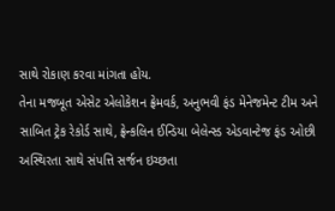સાથે રોકાણ કરવા માંગતા હોય.
તેના મજબૂત એસેટ એલોકેશન ફ્રેમવર્ક, અનુભવી ફંડ મેનેજમેન્ટ ટીમ અને સાબિત ટ્રેક રેકોર્ડ સાથે, ફ્રેન્કલિન ઈન્ડિયા બેલેન્સ્ડ એડવાન્ટેજ ફંડ ઓછી અસ્થિરતા સાથે સંપત્તિ સર્જન ઇચ્છતા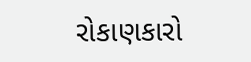રોકાણકારો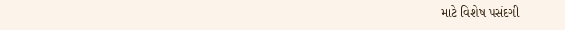માટે વિશેષ પસંદગી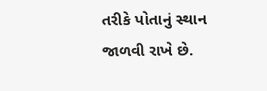તરીકે પોતાનું સ્થાન જાળવી રાખે છે.